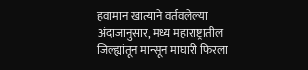हवामान खात्याने वर्तवलेल्या अंदाजानुसार, मध्य महाराष्ट्रातील जिल्ह्यांतून मान्सून माघारी फिरला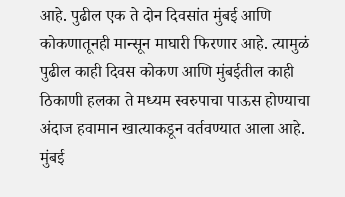आहे. पुढील एक ते दोन दिवसांत मुंबई आणि कोकणातूनही मान्सून माघारी फिरणार आहे. त्यामुळं पुढील काही दिवस कोकण आणि मुंबईतील काही ठिकाणी हलका ते मध्यम स्वरुपाचा पाऊस होण्याचा अंदाज हवामान खात्याकडून वर्तवण्यात आला आहे. मुंबई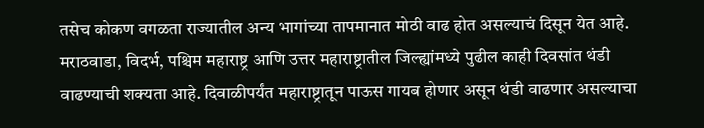तसेच कोकण वगळता राज्यातील अन्य भागांच्या तापमानात मोठी वाढ होत असल्याचं दिसून येत आहे. मराठवाडा, विदर्भ, पश्चिम महाराष्ट्र आणि उत्तर महाराष्ट्रातील जिल्ह्यांमध्ये पुढील काही दिवसांत थंडी वाढण्याची शक्यता आहे. दिवाळीपर्यंत महाराष्ट्रातून पाऊस गायब होणार असून थंडी वाढणार असल्याचा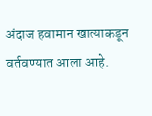अंदाज हवामान खात्याकडून वर्तवण्यात आला आहे.